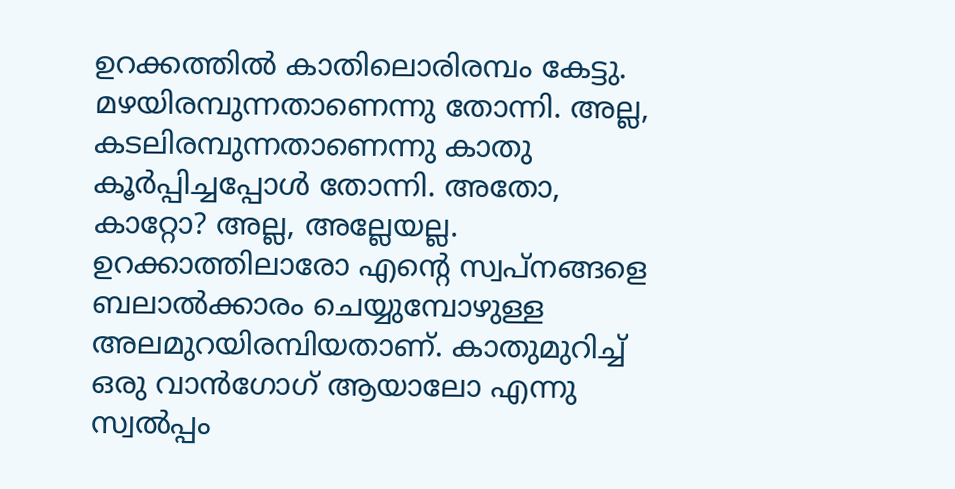ഉറക്കത്തിൽ കാതിലൊരിരമ്പം കേട്ടു. മഴയിരമ്പുന്നതാണെന്നു തോന്നി. അല്ല, കടലിരമ്പുന്നതാണെന്നു കാതു കൂർപ്പിച്ചപ്പോൾ തോന്നി. അതോ, കാറ്റോ? അല്ല, അല്ലേയല്ല. ഉറക്കാത്തിലാരോ എന്റെ സ്വപ്നങ്ങളെ ബലാൽക്കാരം ചെയ്യുമ്പോഴുള്ള അലമുറയിരമ്പിയതാണ്. കാതുമുറിച്ച് ഒരു വാൻഗോഗ് ആയാലോ എന്നു സ്വൽപ്പം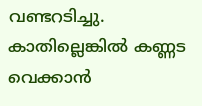വണ്ടറടിച്ചു. കാതില്ലെങ്കിൽ കണ്ണട വെക്കാൻ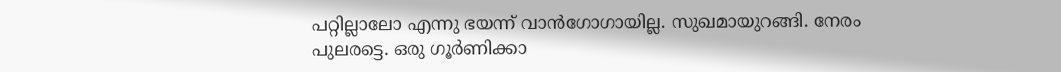പറ്റില്ലാലോ എന്നു ഭയന്ന് വാൻഗോഗായില്ല. സുഖമായുറങ്ങി. നേരം പുലരട്ടെ. ഒരു ഗൂർണിക്കാ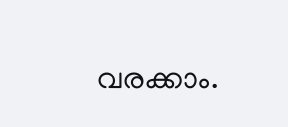വരക്കാം.